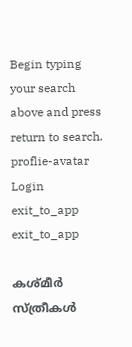Begin typing your search above and press return to search.
proflie-avatar
Login
exit_to_app
exit_to_app

കശ്മീര്‍ സ്ത്രീകള്‍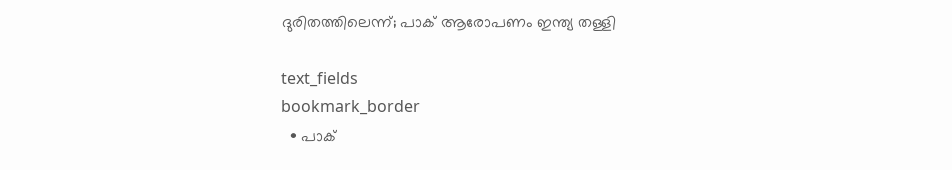ദുരിതത്തിലെന്ന്; പാക് ആരോപണം ഇന്ത്യ തള്ളി

text_fields
bookmark_border
  • പാക്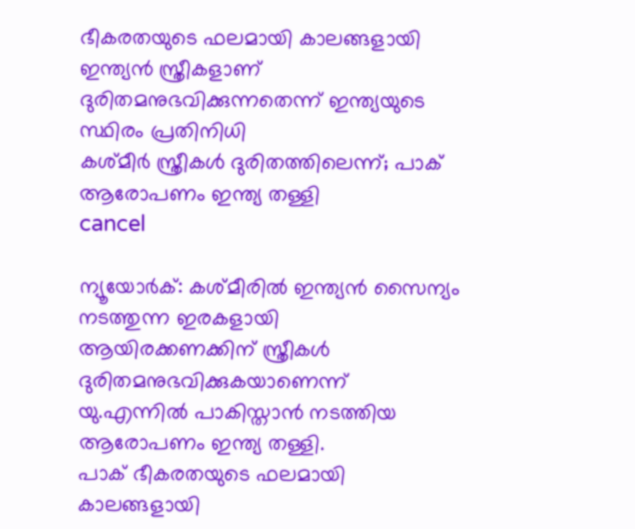ഭീകരതയുടെ ഫലമായി കാലങ്ങളായി ഇന്ത്യന്‍ സ്ത്രീകളാണ് ദുരിതമനുഭവിക്കുന്നതെന്ന് ഇന്ത്യയുടെ സ്ഥിരം പ്രതിനിധി
കശ്മീര്‍ സ്ത്രീകള്‍ ദുരിതത്തിലെന്ന്; പാക് ആരോപണം ഇന്ത്യ തള്ളി
cancel

ന്യൂയോര്‍ക്: കശ്മീരില്‍ ഇന്ത്യന്‍ സൈന്യം നടത്തുന്ന ഇരകളായി ആയിരക്കണക്കിന് സ്ത്രീകള്‍ ദുരിതമനുഭവിക്കുകയാണെന്ന് യു.എന്നില്‍ പാകിസ്താന്‍ നടത്തിയ ആരോപണം ഇന്ത്യ തള്ളി.
പാക് ഭീകരതയുടെ ഫലമായി കാലങ്ങളായി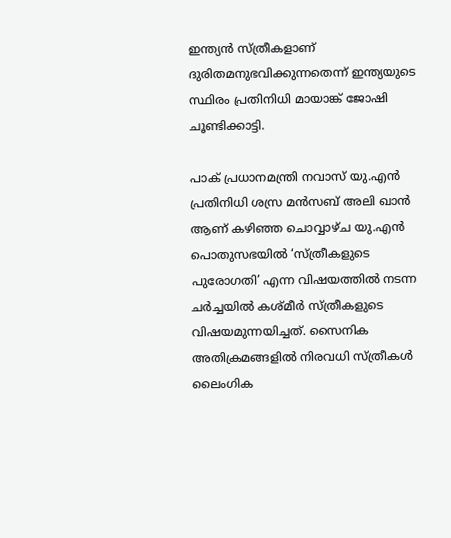ഇന്ത്യന്‍ സ്ത്രീകളാണ് ദുരിതമനുഭവിക്കുന്നതെന്ന് ഇന്ത്യയുടെ സ്ഥിരം പ്രതിനിധി മായാങ്ക് ജോഷി ചൂണ്ടിക്കാട്ടി.

പാക് പ്രധാനമന്ത്രി നവാസ് യു.എന്‍ പ്രതിനിധി ശസ്ര മന്‍സബ് അലി ഖാന്‍ ആണ് കഴിഞ്ഞ ചൊവ്വാഴ്ച യു.എന്‍ പൊതുസഭയില്‍ ‘സ്ത്രീകളുടെ പുരോഗതി’ എന്ന വിഷയത്തില്‍ നടന്ന ചര്‍ച്ചയില്‍ കശ്മീര്‍ സ്ത്രീകളുടെ വിഷയമുന്നയിച്ചത്. സൈനിക അതിക്രമങ്ങളില്‍ നിരവധി സ്ത്രീകള്‍ ലൈംഗിക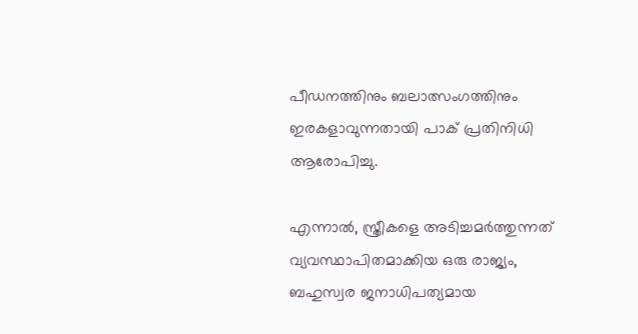പീഡനത്തിനും ബലാത്സംഗത്തിനും ഇരകളാവുന്നതായി പാക് പ്രതിനിധി ആരോപിച്ചു.

എന്നാല്‍, സ്ത്രീകളെ അടിച്ചമര്‍ത്തുന്നത് വ്യവസ്ഥാപിതമാക്കിയ ഒരു രാജ്യം, ബഹുസ്വര ജനാധിപത്യമായ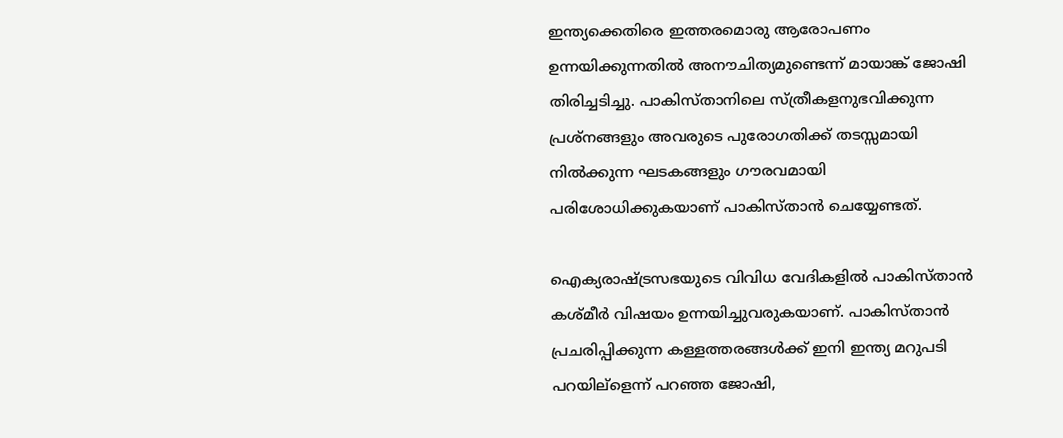ഇന്ത്യക്കെതിരെ ഇത്തരമൊരു ആരോപണം ഉന്നയിക്കുന്നതില്‍ അനൗചിത്യമുണ്ടെന്ന് മായാങ്ക് ജോഷി തിരിച്ചടിച്ചു. പാകിസ്താനിലെ സ്ത്രീകളനുഭവിക്കുന്ന പ്രശ്നങ്ങളും അവരുടെ പുരോഗതിക്ക് തടസ്സമായി നില്‍ക്കുന്ന ഘടകങ്ങളും ഗൗരവമായി പരിശോധിക്കുകയാണ് പാകിസ്താന്‍ ചെയ്യേണ്ടത്.

ഐക്യരാഷ്ട്രസഭയുടെ വിവിധ വേദികളില്‍ പാകിസ്താന്‍ കശ്മീര്‍ വിഷയം ഉന്നയിച്ചുവരുകയാണ്. പാകിസ്താന്‍ പ്രചരിപ്പിക്കുന്ന കള്ളത്തരങ്ങള്‍ക്ക് ഇനി ഇന്ത്യ മറുപടി പറയില്ളെന്ന് പറഞ്ഞ ജോഷി,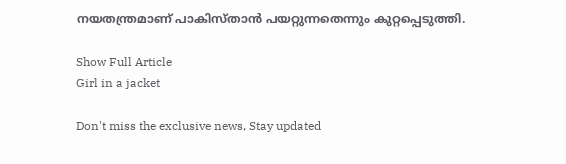നയതന്ത്രമാണ് പാകിസ്താന്‍ പയറ്റുന്നതെന്നും കുറ്റപ്പെടുത്തി.

Show Full Article
Girl in a jacket

Don't miss the exclusive news, Stay updated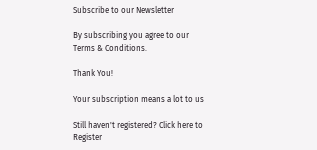Subscribe to our Newsletter

By subscribing you agree to our Terms & Conditions.

Thank You!

Your subscription means a lot to us

Still haven't registered? Click here to Register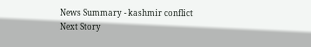News Summary - kashmir conflict
Next Story